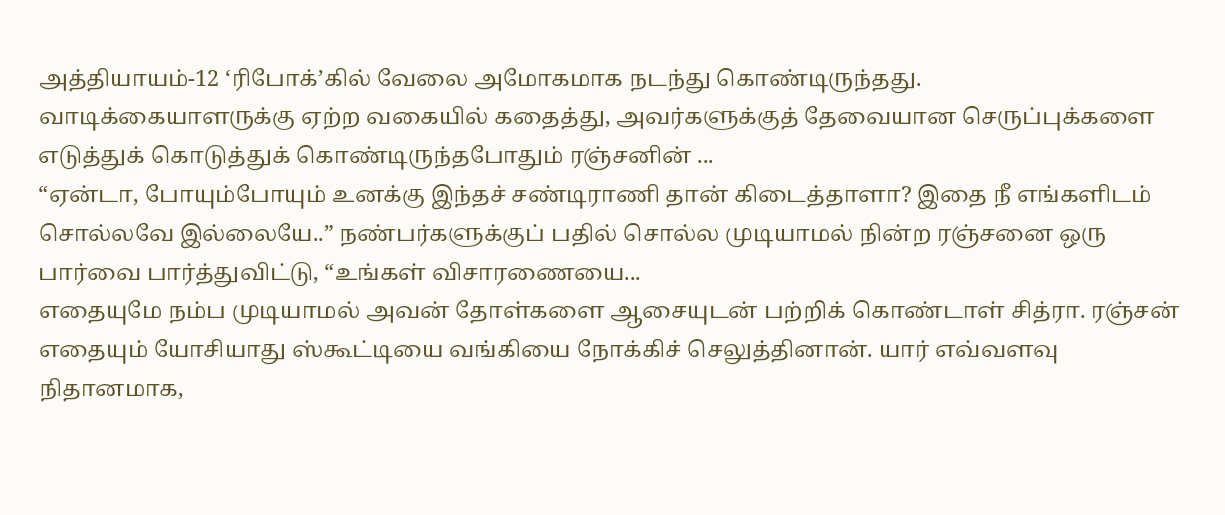அத்தியாயம்-12 ‘ரிபோக்’கில் வேலை அமோகமாக நடந்து கொண்டிருந்தது. வாடிக்கையாளருக்கு ஏற்ற வகையில் கதைத்து, அவர்களுக்குத் தேவையான செருப்புக்களை எடுத்துக் கொடுத்துக் கொண்டிருந்தபோதும் ரஞ்சனின் ...
“ஏன்டா, போயும்போயும் உனக்கு இந்தச் சண்டிராணி தான் கிடைத்தாளா? இதை நீ எங்களிடம் சொல்லவே இல்லையே..” நண்பர்களுக்குப் பதில் சொல்ல முடியாமல் நின்ற ரஞ்சனை ஒரு பார்வை பார்த்துவிட்டு, “உங்கள் விசாரணையை...
எதையுமே நம்ப முடியாமல் அவன் தோள்களை ஆசையுடன் பற்றிக் கொண்டாள் சித்ரா. ரஞ்சன் எதையும் யோசியாது ஸ்கூட்டியை வங்கியை நோக்கிச் செலுத்தினான். யார் எவ்வளவு நிதானமாக,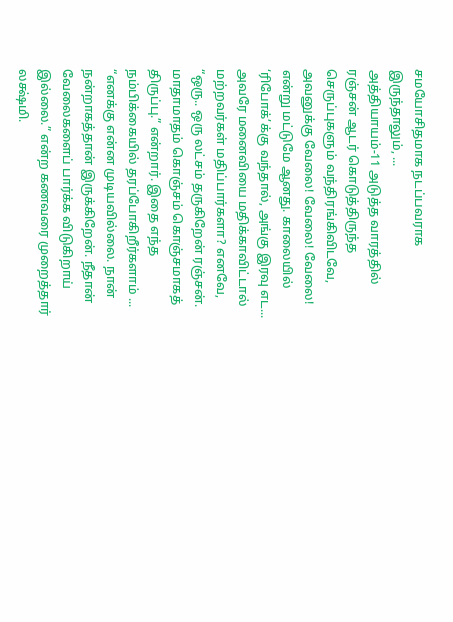சமயோசிதமாக நடப்பவராக இருந்தாலும், ...
அத்தியாயம்-11 அடுத்த வாரத்தில் ரஞ்சன் ஆடர் கொடுத்திருந்த செருப்புகளும் வந்திரங்கிவிடவே, அவனுக்கு வேலை! வேலை! வேலை! என்று மட்டுமே ஆனது. காலையில் ‘ரிபோக்’க்கு வந்தால், அங்கு இரவு எட...
அவரே மனைவியை மதிக்காவிட்டால் மற்றவர்கள் மதிப்பார்களா? எனவே, “ஒரு.. ஒரு லட்சம் தருகிறேன் ரஞ்சன். மாதாமாதம் கொஞ்சம் கொஞ்சமாகத் திருப்பு.” என்றார். இதை எந்த நம்பிக்கையில் தரப்போகிறீர்களாம் ...
“எனக்கு என்ன முடியவில்லை. நான் நன்றாகத்தான் இருக்கிறேன். நீதான் வேலைகளைப் பார்க்க விடுகிறாய் இல்லை.” என்ற கணவரை முறைத்தார் லக்ஷ்மி.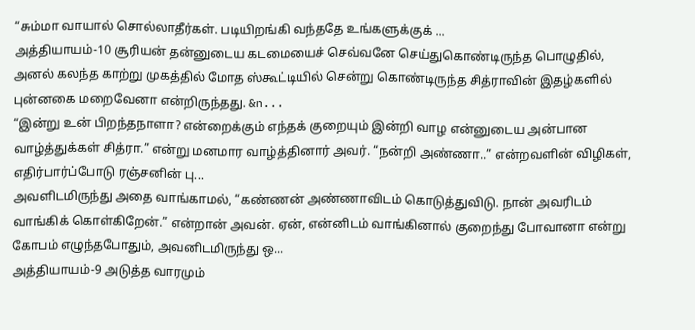“சும்மா வாயால் சொல்லாதீர்கள். படியிறங்கி வந்ததே உங்களுக்குக் ...
அத்தியாயம்-10 சூரியன் தன்னுடைய கடமையைச் செவ்வனே செய்துகொண்டிருந்த பொழுதில், அனல் கலந்த காற்று முகத்தில் மோத ஸ்கூட்டியில் சென்று கொண்டிருந்த சித்ராவின் இதழ்களில் புன்னகை மறைவேனா என்றிருந்தது. &n...
“இன்று உன் பிறந்தநாளா? என்றைக்கும் எந்தக் குறையும் இன்றி வாழ என்னுடைய அன்பான வாழ்த்துக்கள் சித்ரா.” என்று மனமார வாழ்த்தினார் அவர். “நன்றி அண்ணா..” என்றவளின் விழிகள், எதிர்பார்ப்போடு ரஞ்சனின் பு...
அவளிடமிருந்து அதை வாங்காமல், “கண்ணன் அண்ணாவிடம் கொடுத்துவிடு. நான் அவரிடம் வாங்கிக் கொள்கிறேன்.” என்றான் அவன். ஏன், என்னிடம் வாங்கினால் குறைந்து போவானா என்று கோபம் எழுந்தபோதும், அவனிடமிருந்து ஒ...
அத்தியாயம்-9 அடுத்த வாரமும்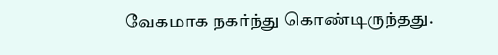வேகமாக நகர்ந்து கொண்டிருந்தது.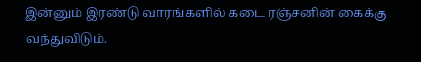இன்னும் இரண்டு வாரங்களில் கடை ரஞ்சனின் கைக்கு வந்துவிடும்.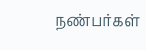நண்பர்கள்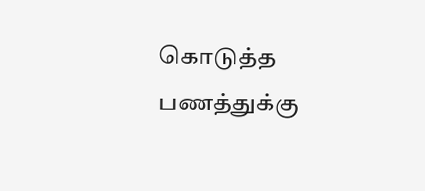கொடுத்த பணத்துக்கு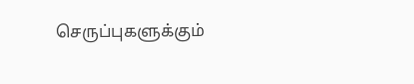செருப்புகளுக்கும்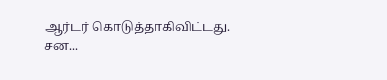ஆர்டர் கொடுத்தாகிவிட்டது. சன...